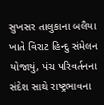સુખસર તાલુકાના બલૈયા ખાતે વિરાટ હિન્દુ સંમેલન યોજાયું, પંચ પરિવર્તનના સંદેશ સાથે રાષ્ટ્રભાવના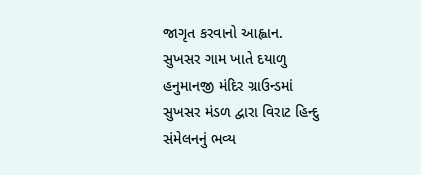જાગૃત કરવાનો આહ્વાન.
સુખસર ગામ ખાતે દયાળુ હનુમાનજી મંદિર ગ્રાઉન્ડમાં સુખસર મંડળ દ્વારા વિરાટ હિન્દુ સંમેલનનું ભવ્ય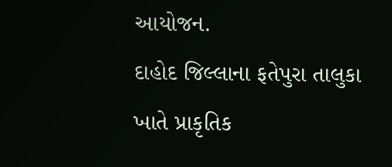આયોજન.
દાહોદ જિલ્લાના ફતેપુરા તાલુકા ખાતે પ્રાકૃતિક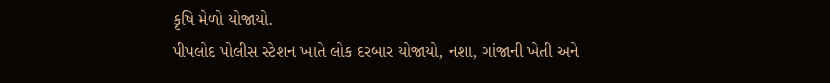કૃષિ મેળો યોજાયો.
પીપલોદ પોલીસ સ્ટેશન ખાતે લોક દરબાર યોજાયો, નશા, ગાંજાની ખેતી અને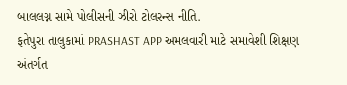બાલલગ્ન સામે પોલીસની ઝીરો ટોલરન્સ નીતિ.
ફતેપુરા તાલુકામાં PRASHAST APP અમલવારી માટે સમાવેશી શિક્ષણ અંતર્ગત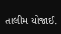તાલીમ યોજાઈ.